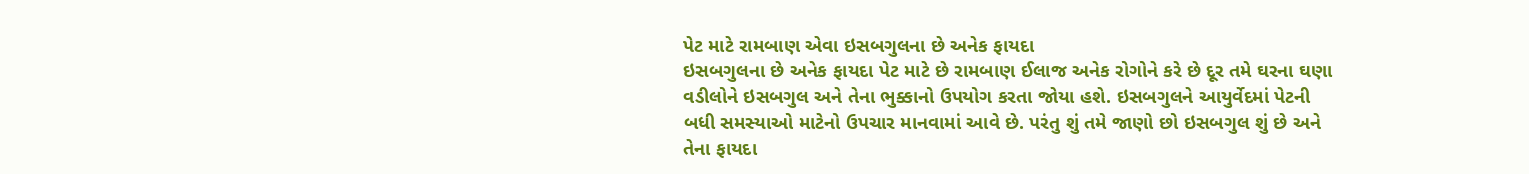પેટ માટે રામબાણ એવા ઇસબગુલના છે અનેક ફાયદા
ઇસબગુલના છે અનેક ફાયદા પેટ માટે છે રામબાણ ઈલાજ અનેક રોગોને કરે છે દૂર તમે ઘરના ઘણા વડીલોને ઇસબગુલ અને તેના ભુક્કાનો ઉપયોગ કરતા જોયા હશે. ઇસબગુલને આયુર્વેદમાં પેટની બધી સમસ્યાઓ માટેનો ઉપચાર માનવામાં આવે છે. પરંતુ શું તમે જાણો છો ઇસબગુલ શું છે અને તેના ફાયદા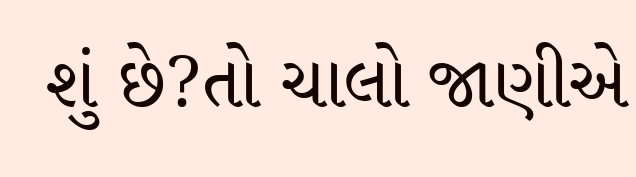શું છે?તો ચાલો જાણીએ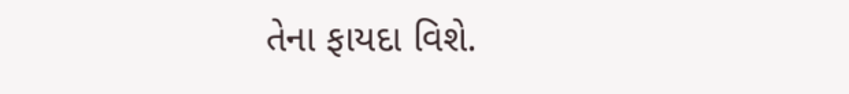તેના ફાયદા વિશે.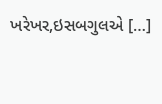ખરેખર,ઇસબગુલએ […]